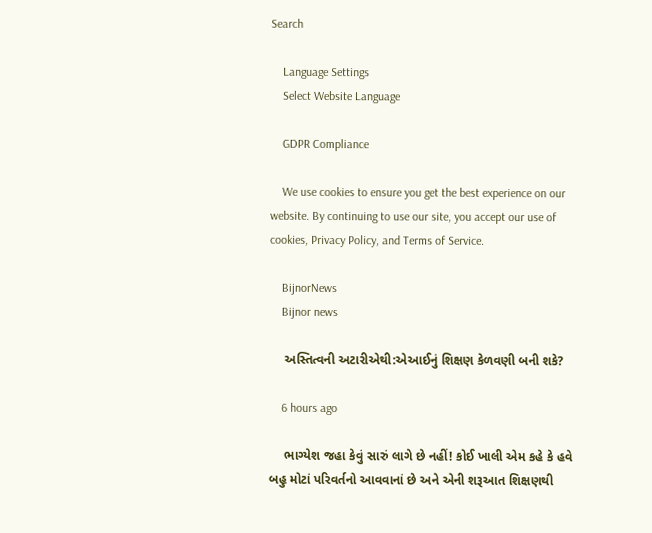Search

    Language Settings
    Select Website Language

    GDPR Compliance

    We use cookies to ensure you get the best experience on our website. By continuing to use our site, you accept our use of cookies, Privacy Policy, and Terms of Service.

    BijnorNews
    Bijnor news

    અસ્તિત્વની અટારીએથી:એઆઈનું શિક્ષણ કેળવણી બની શકે?

    6 hours ago

    ભાગ્યેશ જહા કેવું સારું લાગે છે નહીં! કોઈ ખાલી એમ કહે કે હવે બહુ મોટાં પરિવર્તનો આવવાનાં છે અને એની શરૂઆત શિક્ષણથી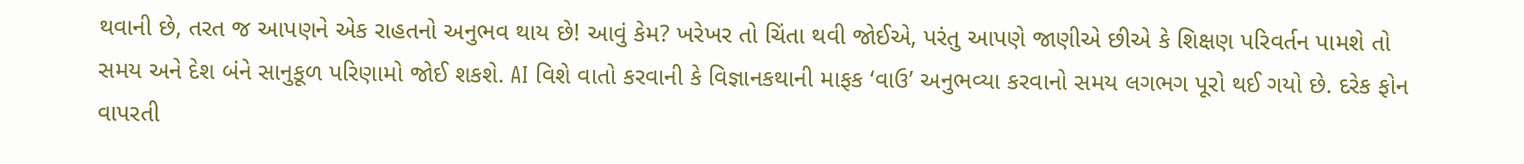થવાની છે, તરત જ આપણને એક રાહતનો અનુભવ થાય છે! આવું કેમ? ખરેખર તો ચિંતા થવી જોઈએ, પરંતુ આપણે જાણીએ છીએ કે શિક્ષણ પરિવર્તન પામશે તો સમય અને દેશ બંને સાનુકૂળ પરિણામો જોઈ શકશે. AI વિશે વાતો કરવાની કે વિજ્ઞાનકથાની માફક ‘વાઉ’ અનુભવ્યા કરવાનો સમય લગભગ પૂરો થઈ ગયો છે. દરેક ફોન વાપરતી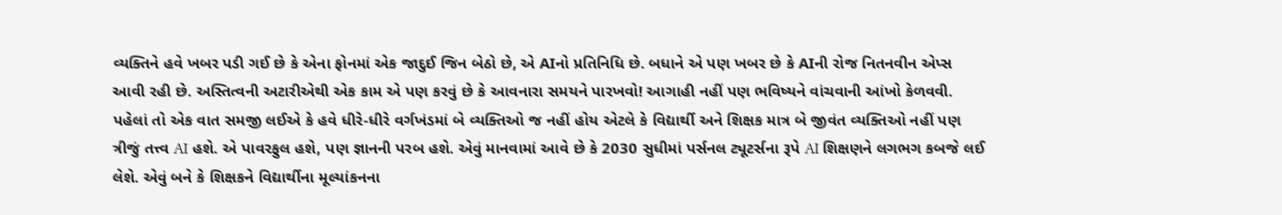વ્યક્તિને હવે ખબર પડી ગઈ છે કે એના ફોનમાં એક જાદુઈ જિન બેઠો છે, એ AIનો પ્રતિનિધિ છે. બધાને એ પણ ખબર છે કે AIની રોજ નિતનવીન એપ્સ આવી રહી છે. અસ્તિત્વની અટારીએથી એક કામ એ પણ કરવું છે કે આવનારા સમયને પારખવો! આગાહી નહીં પણ ભવિષ્યને વાંચવાની આંખો કેળવવી. પહેલાં તો એક વાત સમજી લઈએ કે હવે ધીરે-ધીરે વર્ગખંડમાં બે વ્યક્તિઓ જ નહીં હોય એટલે કે વિદ્યાર્થી અને શિક્ષક માત્ર બે જીવંત વ્યક્તિઓ નહીં પણ ત્રીજું તત્ત્વ AI હશે. એ પાવરફુલ હશે, પણ જ્ઞાનની પરબ હશે. એવું માનવામાં આવે છે કે 2030 સુધીમાં પર્સનલ ટ્યૂટર્સના રૂપે AI શિક્ષણને લગભગ કબજે લઈ લેશે. એવું બને કે શિક્ષકને વિદ્યાર્થીના મૂલ્યાંકનના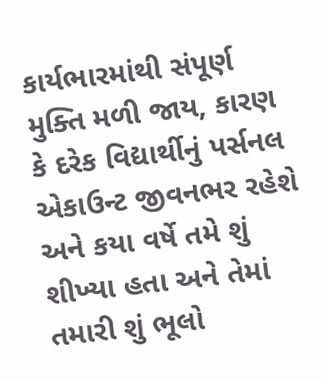કાર્યભારમાંથી સંપૂર્ણ મુક્તિ મળી જાય, કારણ કે દરેક વિદ્યાર્થીનું પર્સનલ એકાઉન્ટ જીવનભર રહેશે અને કયા વર્ષે તમે શું શીખ્યા હતા અને તેમાં તમારી શું ભૂલો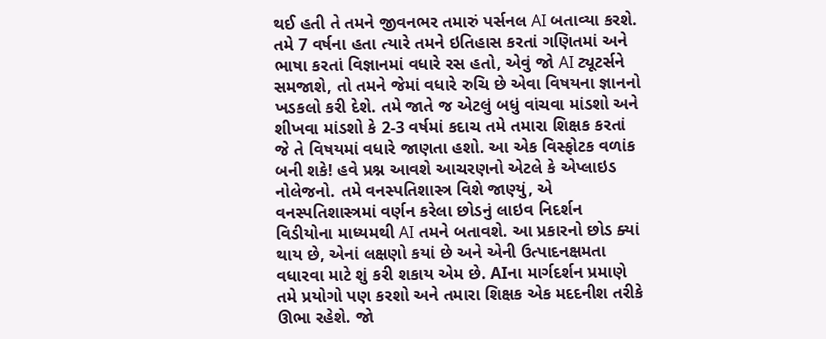થઈ હતી તે તમને જીવનભર તમારું પર્સનલ AI બતાવ્યા કરશે. તમે 7 વર્ષના હતા ત્યારે તમને ઇતિહાસ કરતાં ગણિતમાં અને ભાષા કરતાં વિજ્ઞાનમાં વધારે રસ હતો, એવું જો AI ટ્યૂટર્સને સમજાશે, તો તમને જેમાં વધારે રુચિ છે એવા વિષયના જ્ઞાનનો ખડકલો કરી દેશે. તમે જાતે જ એટલું બધું વાંચવા માંડશો અને શીખવા માંડશો કે 2-3 વર્ષમાં કદાચ તમે તમારા શિક્ષક કરતાં જે તે વિષયમાં વધારે જાણતા હશો. આ એક વિસ્ફોટક વળાંક બની શકે! હવે પ્રશ્ન આવશે આચરણનો એટલે કે એપ્લાઇડ નોલેજનો. તમે વનસ્પતિશાસ્ત્ર વિશે જાણ્યું, એ વનસ્પતિશાસ્ત્રમાં વર્ણન કરેલા છોડનું લાઇવ નિદર્શન વિડીયોના માધ્યમથી AI તમને બતાવશે. આ પ્રકારનો છોડ ક્યાં થાય છે, એનાં લક્ષણો કયાં છે અને એની ઉત્પાદનક્ષમતા વધારવા માટે શું કરી શકાય એમ છે. AIના માર્ગદર્શન પ્રમાણે તમે પ્રયોગો પણ કરશો અને તમારા શિક્ષક એક મદદનીશ તરીકે ઊભા રહેશે. જો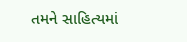તમને સાહિત્યમાં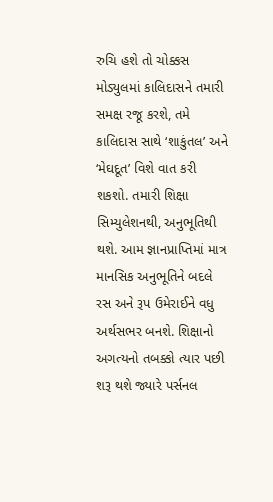રુચિ હશે તો ચોક્કસ મોડ્યુલમાં કાલિદાસને તમારી સમક્ષ રજૂ કરશે, તમે કાલિદાસ સાથે ‘શાકુંતલ’ અને ‘મેઘદૂત’ વિશે વાત કરી શકશો. તમારી શિક્ષા સિમ્યુલેશનથી, અનુભૂતિથી થશે. આમ જ્ઞાનપ્રાપ્તિમાં માત્ર માનસિક અનુભૂતિને બદલે રસ અને રૂપ ઉમેરાઈને વધુ અર્થસભર બનશે. શિક્ષાનો અગત્યનો તબક્કો ત્યાર પછી શરૂ થશે જ્યારે પર્સનલ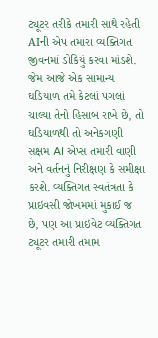ટ્યૂટર તરીકે તમારી સાથે રહેતી AIની એપ તમારા વ્યક્તિગત જીવનમાં ડોકિયું કરવા માંડશે. જેમ આજે એક સામાન્ય ઘડિયાળ તમે કેટલાં પગલાં ચાલ્યા તેનો હિસાબ રાખે છે, તો ઘડિયાળથી તો અનેકગણી સક્ષમ AI એપ્સ તમારી વાણી અને વર્તનનું નિરીક્ષણ કે સમીક્ષા કરશે. વ્યક્તિગત સ્વતંત્રતા કે પ્રાઇવસી જોખમમાં મુકાઈ જ છે, પણ આ પ્રાઇવેટ વ્યક્તિગત ટ્યૂટર તમારી તમામ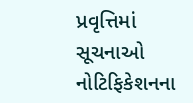પ્રવૃત્તિમાં સૂચનાઓ નોટિફિકેશનના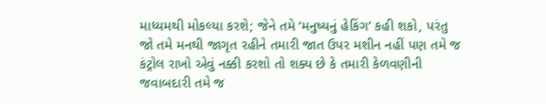માધ્યમથી મોકલ્યા કરશે; જેને તમે ‘મનુષ્યનું હેકિંગ’ કહી શકો, પરંતુ જો તમે મનથી જાગૃત રહીને તમારી જાત ઉપર મશીન નહીં પણ તમે જ કંટ્રોલ રાખો એવું નક્કી કરશો તો શક્ય છે કે તમારી કેળવણીની જવાબદારી તમે જ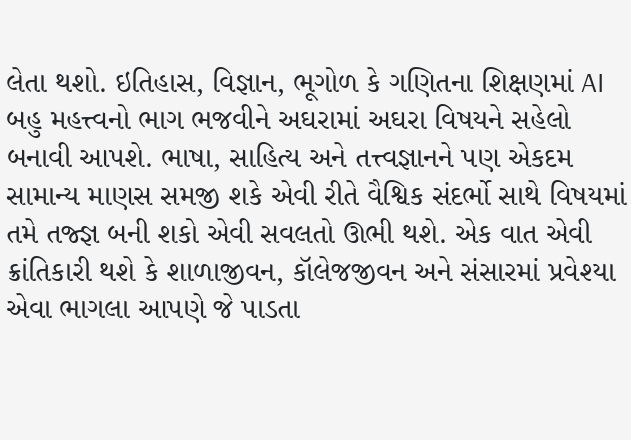લેતા થશો. ઇતિહાસ, વિજ્ઞાન, ભૂગોળ કે ગણિતના શિક્ષણમાં AI બહુ મહત્ત્વનો ભાગ ભજવીને અઘરામાં અઘરા વિષયને સહેલો બનાવી આપશે. ભાષા, સાહિત્ય અને તત્ત્વજ્ઞાનને પણ એકદમ સામાન્ય માણસ સમજી શકે એવી રીતે વૈશ્વિક સંદર્ભો સાથે વિષયમાં તમે તજ્જ્ઞ બની શકો એવી સવલતો ઊભી થશે. એક વાત એવી ક્રાંતિકારી થશે કે શાળાજીવન, કૉલેજજીવન અને સંસારમાં પ્રવેશ્યા એવા ભાગલા આપણે જે પાડતા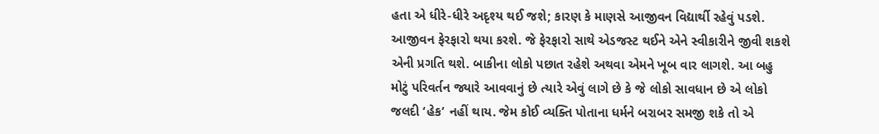હતા એ ધીરે-ધીરે અદૃશ્ય થઈ જશે; કારણ કે માણસે આજીવન વિદ્યાર્થી રહેવું પડશે. આજીવન ફેરફારો થયા કરશે. જે ફેરફારો સાથે એડજસ્ટ થઈને એને સ્વીકારીને જીવી શકશે એની પ્રગતિ થશે. બાકીના લોકો પછાત રહેશે અથવા એમને ખૂબ વાર લાગશે. આ બહુ મોટું પરિવર્તન જ્યારે આવવાનું છે ત્યારે એવું લાગે છે કે જે લોકો સાવધાન છે એ લોકો જલદી ‘હેક’ નહીં થાય. જેમ કોઈ વ્યક્તિ પોતાના ધર્મને બરાબર સમજી શકે તો એ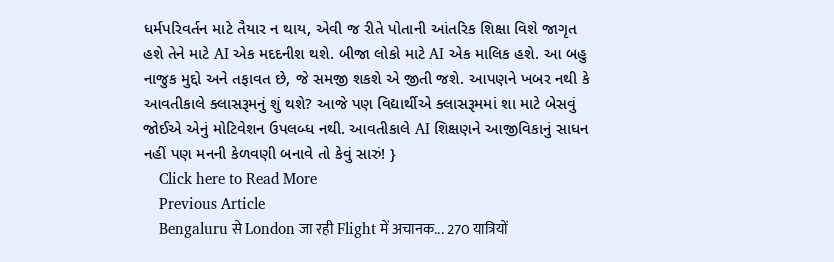ધર્મપરિવર્તન માટે તૈયાર ન થાય, એવી જ રીતે પોતાની આંતરિક શિક્ષા વિશે જાગૃત હશે તેને માટે AI એક મદદનીશ થશે. બીજા લોકો માટે AI એક માલિક હશે. આ બહુ નાજુક મુદ્દો અને તફાવત છે, જે સમજી શકશે એ જીતી જશે. આપણને ખબર નથી કે આવતીકાલે ક્લાસરૂમનું શું થશે? આજે પણ વિદ્યાર્થીએ ક્લાસરૂમમાં શા માટે બેસવું જોઈએ એનું મોટિવેશન ઉપલબ્ધ નથી. આવતીકાલે AI શિક્ષણને આજીવિકાનું સાધન નહીં પણ મનની કેળવણી બનાવે તો કેવું સારું! }
    Click here to Read More
    Previous Article
    Bengaluru से London जा रही Flight में अचानक... 270 यात्रियों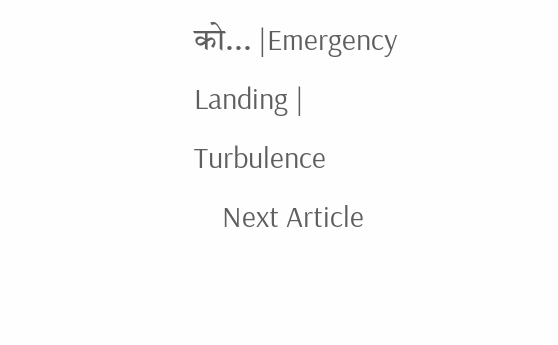को... |Emergency Landing | Turbulence
    Next Article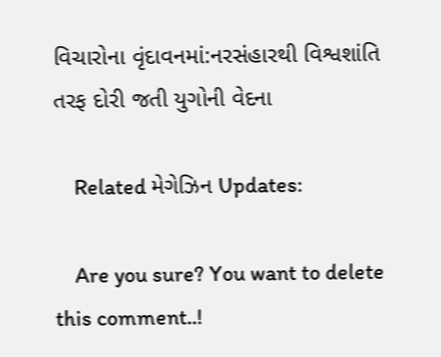વિચારોના વૃંદાવનમાં:નરસંહારથી વિશ્વશાંતિ તરફ દોરી જતી યુગોની વેદના

    Related મેગેઝિન Updates:

    Are you sure? You want to delete this comment..!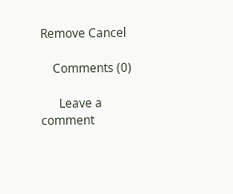Remove Cancel

    Comments (0)

      Leave a comment